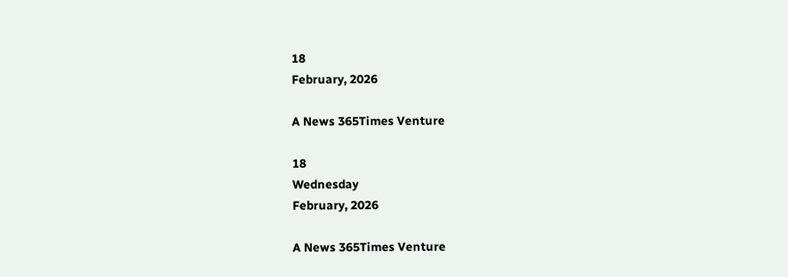18
February, 2026

A News 365Times Venture

18
Wednesday
February, 2026

A News 365Times Venture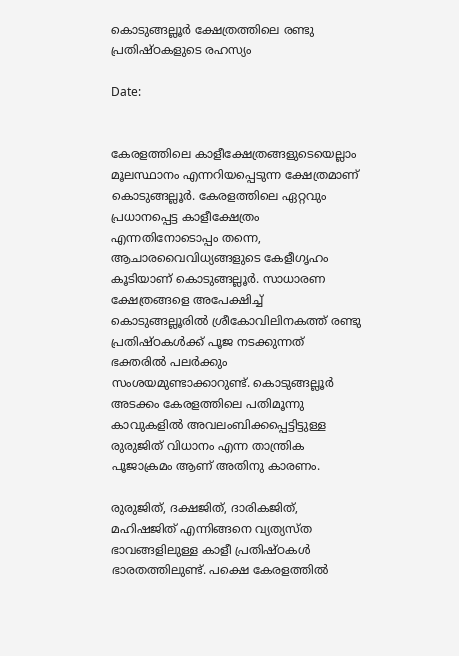കൊടുങ്ങല്ലൂർ ക്ഷേത്രത്തിലെ രണ്ടു പ്രതിഷ്ഠകളുടെ രഹസ്യം

Date:


കേരളത്തിലെ കാളീക്ഷേത്രങ്ങളുടെയെല്ലാം മൂലസ്ഥാനം എന്നറിയപ്പെടുന്ന ക്ഷേത്രമാണ് കൊടുങ്ങല്ലൂർ. കേരളത്തിലെ ഏറ്റവും പ്രധാനപ്പെട്ട കാളീക്ഷേത്രം എന്നതിനോടൊപ്പം തന്നെ, ആചാരവൈവിധ്യങ്ങളുടെ കേളീഗൃഹം കൂടിയാണ് കൊടുങ്ങല്ലൂർ. സാധാരണ ക്ഷേത്രങ്ങളെ അപേക്ഷിച്ച് കൊടുങ്ങല്ലൂരിൽ ശ്രീകോവിലിനകത്ത് രണ്ടു പ്രതിഷ്ഠകൾക്ക് പൂജ നടക്കുന്നത് ഭക്തരിൽ പലർക്കും സംശയമുണ്ടാക്കാറുണ്ട്. കൊടുങ്ങല്ലൂർ അടക്കം കേരളത്തിലെ പതിമൂന്നു കാവുകളിൽ അവലംബിക്കപ്പെട്ടിട്ടുള്ള രുരുജിത് വിധാനം എന്ന താന്ത്രിക പൂജാക്രമം ആണ് അതിനു കാരണം.

രുരുജിത്, ദക്ഷജിത്, ദാരികജിത്, മഹിഷജിത് എന്നിങ്ങനെ വ്യത്യസ്ത ഭാവങ്ങളിലുള്ള കാളീ പ്രതിഷ്ഠകൾ ഭാരതത്തിലുണ്ട്. പക്ഷെ കേരളത്തിൽ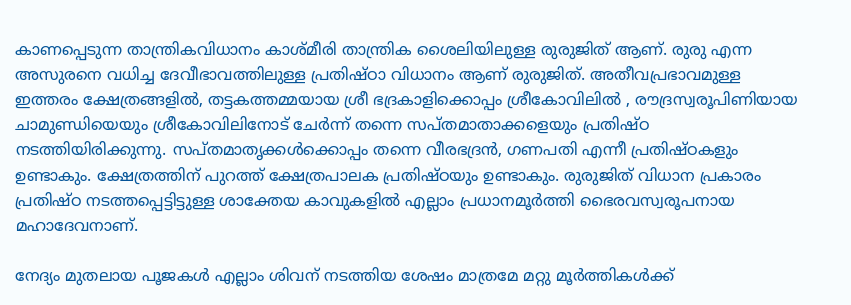കാണപ്പെടുന്ന താന്ത്രികവിധാനം കാശ്മീരി താന്ത്രിക ശൈലിയിലുള്ള രുരുജിത് ആണ്. രുരു എന്ന അസുരനെ വധിച്ച ദേവീഭാവത്തിലുള്ള പ്രതിഷ്ഠാ വിധാനം ആണ് രുരുജിത്. അതീവപ്രഭാവമുള്ള ഇത്തരം ക്ഷേത്രങ്ങളിൽ, തട്ടകത്തമ്മയായ ശ്രീ ഭദ്രകാളിക്കൊപ്പം ശ്രീകോവിലിൽ , രൗദ്രസ്വരൂപിണിയായ ചാമുണ്ഡിയെയും ശ്രീകോവിലിനോട് ചേർന്ന് തന്നെ സപ്തമാതാക്കളെയും പ്രതിഷ്ഠ നടത്തിയിരിക്കുന്നു. സപ്തമാതൃക്കൾക്കൊപ്പം തന്നെ വീരഭദ്രൻ, ഗണപതി എന്നീ പ്രതിഷ്ഠകളും ഉണ്ടാകും. ക്ഷേത്രത്തിന് പുറത്ത് ക്ഷേത്രപാലക പ്രതിഷ്ഠയും ഉണ്ടാകും. രുരുജിത് വിധാന പ്രകാരം പ്രതിഷ്ഠ നടത്തപ്പെട്ടിട്ടുള്ള ശാക്തേയ കാവുകളിൽ എല്ലാം പ്രധാനമൂർത്തി ഭൈരവസ്വരൂപനായ മഹാദേവനാണ്.

നേദ്യം മുതലായ പൂജകൾ എല്ലാം ശിവന് നടത്തിയ ശേഷം മാത്രമേ മറ്റു മൂർത്തികൾക്ക്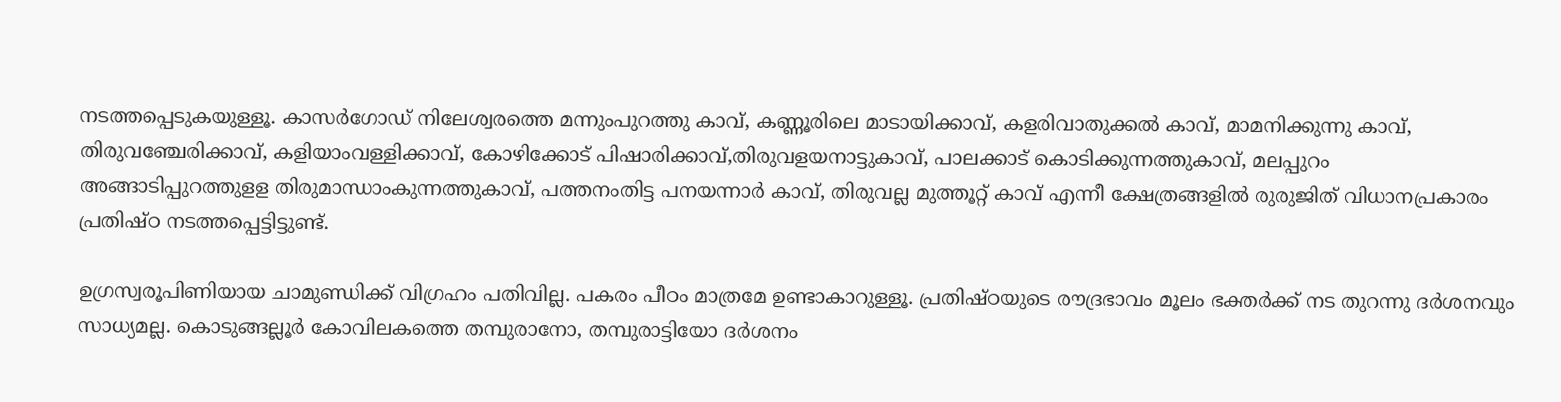നടത്തപ്പെടുകയുള്ളൂ. കാസർഗോഡ് നിലേശ്വരത്തെ മന്നുംപുറത്തു കാവ്, കണ്ണൂരിലെ മാടായിക്കാവ്, കളരിവാതുക്കല്‍ കാവ്, മാമനിക്കുന്നു കാവ്, തിരുവഞ്ചേരിക്കാവ്, കളിയാംവള്ളിക്കാവ്, കോഴിക്കോട് പിഷാരിക്കാവ്,തിരുവളയനാട്ടുകാവ്, പാലക്കാട് കൊടിക്കുന്നത്തുകാവ്, മലപ്പുറം അങ്ങാടിപ്പുറത്തുളള തിരുമാന്ധാംകുന്നത്തുകാവ്, പത്തനംതിട്ട പനയന്നാര്‍ കാവ്, തിരുവല്ല മുത്തൂറ്റ് കാവ് എന്നീ ക്ഷേത്രങ്ങളിൽ രുരുജിത് വിധാനപ്രകാരം പ്രതിഷ്ഠ നടത്തപ്പെട്ടിട്ടുണ്ട്.

ഉഗ്രസ്വരൂപിണിയായ ചാമുണ്ഡിക്ക് വിഗ്രഹം പതിവില്ല. പകരം പീഠം മാത്രമേ ഉണ്ടാകാറുള്ളൂ. പ്രതിഷ്ഠയുടെ രൗദ്രഭാവം മൂലം ഭക്തർക്ക് നട തുറന്നു ദർശനവും സാധ്യമല്ല. കൊടുങ്ങല്ലൂർ കോവിലകത്തെ തമ്പുരാനോ, തമ്പുരാട്ടിയോ ദർശനം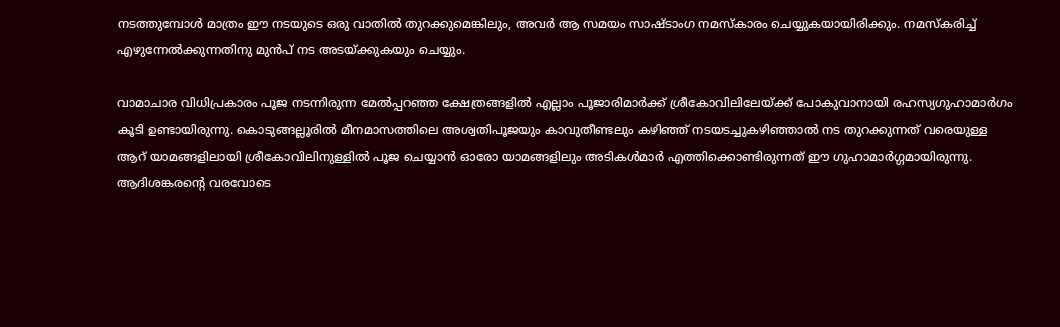നടത്തുമ്പോൾ മാത്രം ഈ നടയുടെ ഒരു വാതിൽ തുറക്കുമെങ്കിലും, അവർ ആ സമയം സാഷ്ടാംഗ നമസ്കാരം ചെയ്യുകയായിരിക്കും. നമസ്കരിച്ച് എഴുന്നേൽക്കുന്നതിനു മുൻപ് നട അടയ്ക്കുകയും ചെയ്യും.

വാമാചാര വിധിപ്രകാരം പൂജ നടന്നിരുന്ന മേൽപ്പറഞ്ഞ ക്ഷേത്രങ്ങളിൽ എല്ലാം പൂജാരിമാർക്ക് ശ്രീകോവിലിലേയ്ക്ക് പോകുവാനായി രഹസ്യഗുഹാമാർഗം കൂടി ഉണ്ടായിരുന്നു. കൊടുങ്ങല്ലൂരിൽ മീനമാസത്തിലെ അശ്വതിപൂജയും കാവുതീണ്ടലും കഴിഞ്ഞ് നടയടച്ചുകഴിഞ്ഞാല്‍ നട തുറക്കുന്നത് വരെയുള്ള ആറ് യാമങ്ങളിലായി ശ്രീകോവിലിനുള്ളില്‍ പൂജ ചെയ്യാൻ ഓരോ യാമങ്ങളിലും അടികള്‍മാര്‍ എത്തിക്കൊണ്ടിരുന്നത് ഈ ഗുഹാമാര്‍ഗ്ഗമായിരുന്നു. ആദിശങ്കരന്റെ വരവോടെ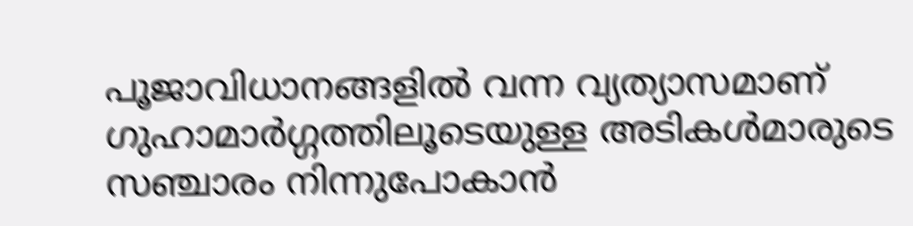പൂജാവിധാനങ്ങളില്‍ വന്ന വ്യത്യാസമാണ് ഗുഹാമാര്‍ഗ്ഗത്തിലൂടെയുള്ള അടികള്‍മാരുടെ സഞ്ചാരം നിന്നുപോകാന്‍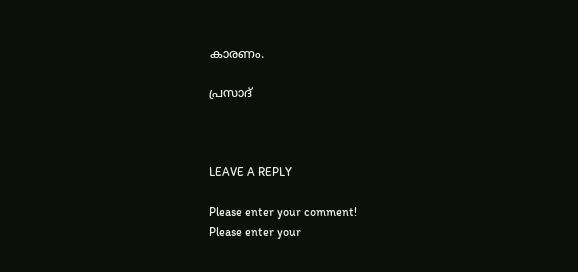കാരണം.

പ്രസാദ്



LEAVE A REPLY

Please enter your comment!
Please enter your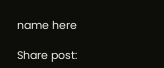name here

Share post: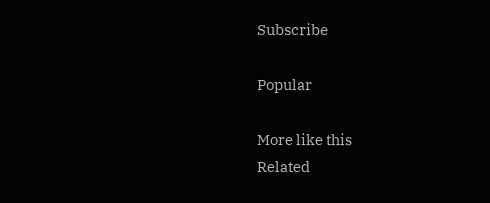Subscribe

Popular

More like this
Related